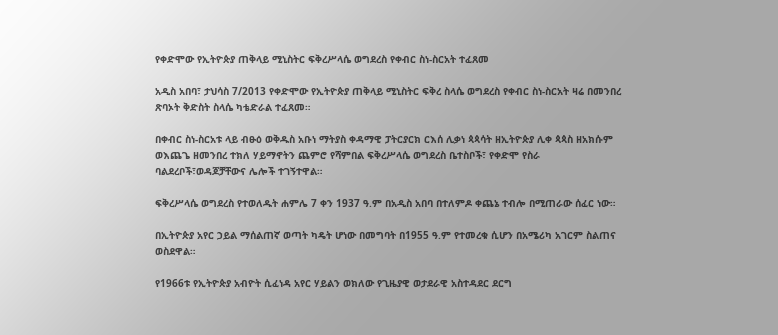የቀድሞው የኢትዮጵያ ጠቅላይ ሚኒስትር ፍቅረሥላሴ ወግደረስ የቀብር ስነ-ስርአት ተፈጸመ

አዲስ አበባ፣ ታህሳስ 7/2013 የቀድሞው የኢትዮጵያ ጠቅላይ ሚኒስትር ፍቅረ ስላሴ ወግደረስ የቀብር ስነ-ስርአት ዛሬ በመንበረ ጽባኦት ቅድስት ስላሴ ካቴድራል ተፈጸመ።

በቀብር ስነ-ስርአቱ ላይ ብፁዕ ወቅዱስ አቡነ ማትያስ ቀዳማዊ ፓትርያርክ ርእሰ ሊቃነ ጳጳሳት ዘኢትዮጵያ ሊቀ ጳጳስ ዘአክሱም ወእጨጌ ዘመንበረ ተክለ ሃይማኖትን ጨምሮ የሻምበል ፍቅረሥላሴ ወግደረስ ቤተስቦች፣ የቀድሞ የስራ ባልደረቦች፣ወዳጆቻቸውና ሌሎች ተገኝተዋል።

ፍቅረሥላሴ ወግደረስ የተወለዱት ሐምሌ 7 ቀን 1937 ዓ.ም በአዲስ አበባ በተለምዶ ቀጨኔ ተብሎ በሚጠራው ሰፈር ነው።

በኢትዮጵያ አየር ኃይል ማሰልጠኛ ወጣት ካዴት ሆነው በመግባት በ1955 ዓ.ም የተመረቁ ሲሆን በአሜሪካ አገርም ስልጠና ወስደዋል።

የ1966ቱ የኢትዮጵያ አብዮት ሲፈነዳ አየር ሃይልን ወክለው የጊዜያዊ ወታደራዊ አስተዳደር ደርግ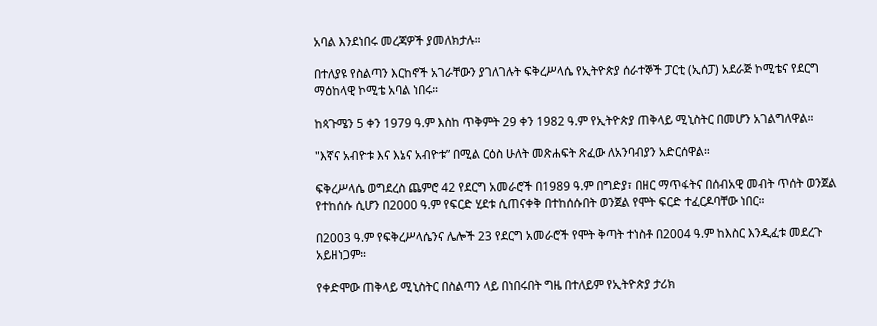አባል እንደነበሩ መረጃዎች ያመለክታሉ።

በተለያዩ የስልጣን እርከኖች አገራቸውን ያገለገሉት ፍቅረሥላሴ የኢትዮጵያ ሰራተኞች ፓርቲ (ኢሰፓ) አደራጅ ኮሚቴና የደርግ ማዕከላዊ ኮሚቴ አባል ነበሩ።

ከጳጉሜን 5 ቀን 1979 ዓ.ም እስከ ጥቅምት 29 ቀን 1982 ዓ.ም የኢትዮጵያ ጠቅላይ ሚኒስትር በመሆን አገልግለዋል።

"እኛና አብዮቱ እና እኔና አብዮቱ” በሚል ርዕስ ሁለት መጽሐፍት ጽፈው ለአንባብያን አድርሰዋል።

ፍቅረሥላሴ ወግደረስ ጨምሮ 42 የደርግ አመራሮች በ1989 ዓ.ም በግድያ፣ በዘር ማጥፋትና በሰብአዊ መብት ጥሰት ወንጀል የተከሰሱ ሲሆን በ2000 ዓ.ም የፍርድ ሂደቱ ሲጠናቀቅ በተከሰሱበት ወንጀል የሞት ፍርድ ተፈርዶባቸው ነበር።

በ2003 ዓ.ም የፍቅረሥላሴንና ሌሎች 23 የደርግ አመራሮች የሞት ቅጣት ተነስቶ በ2004 ዓ.ም ከእስር እንዲፈቱ መደረጉ አይዘነጋም።

የቀድሞው ጠቅላይ ሚኒስትር በስልጣን ላይ በነበሩበት ግዜ በተለይም የኢትዮጵያ ታሪክ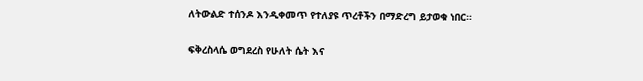ለትውልድ ተሰንዶ እንዲቀመጥ የተለያዩ ጥረቶችን በማድረግ ይታወቁ ነበር።

ፍቅረስላሴ ወግደረስ የሁለት ሴት እና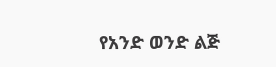የአንድ ወንድ ልጅ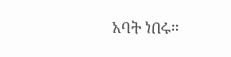አባት ነበሩ።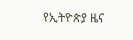የኢትዮጵያ ዜና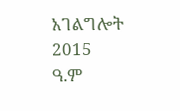አገልግሎት
2015
ዓ.ም